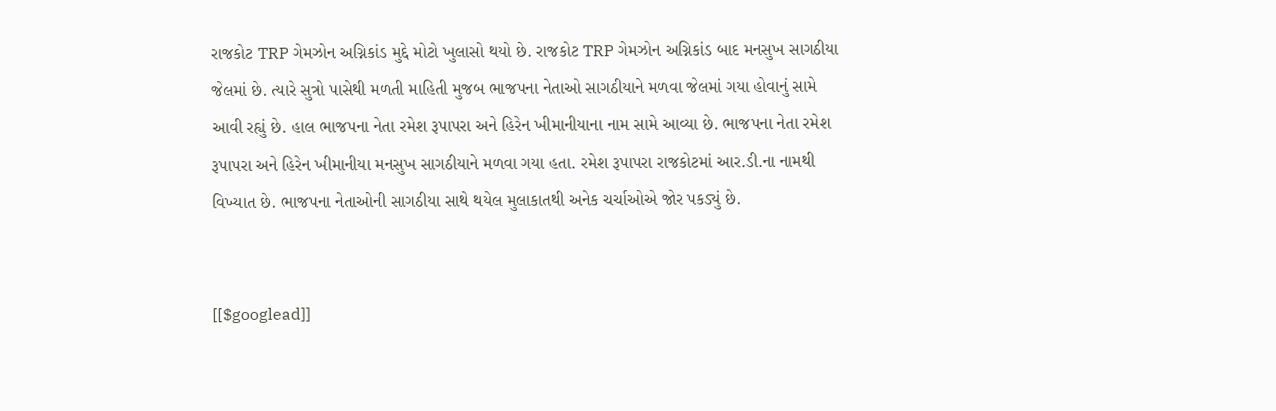રાજકોટ TRP ગેમઝોન અગ્નિકાંડ મુદ્દે મોટો ખુલાસો થયો છે. રાજકોટ TRP ગેમઝોન અગ્નિકાંડ બાદ મનસુખ સાગઠીયા જેલમાં છે. ત્યારે સુત્રો પાસેથી મળતી માહિતી મુજબ ભાજપના નેતાઓ સાગઠીયાને મળવા જેલમાં ગયા હોવાનું સામે આવી રહ્યું છે. હાલ ભાજપના નેતા રમેશ રૂપાપરા અને હિરેન ખીમાનીયાના નામ સામે આવ્યા છે. ભાજપના નેતા રમેશ રૂપાપરા અને હિરેન ખીમાનીયા મનસુખ સાગઠીયાને મળવા ગયા હતા. રમેશ રૂપાપરા રાજકોટમાં આર.ડી.ના નામથી વિખ્યાત છે. ભાજપના નેતાઓની સાગઠીયા સાથે થયેલ મુલાકાતથી અનેક ચર્ચાઓએ જોર પકડ્યું છે.


[[$googlead]]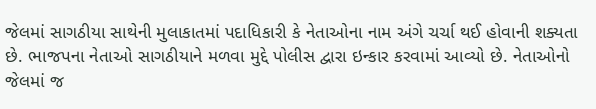જેલમાં સાગઠીયા સાથેની મુલાકાતમાં પદાધિકારી કે નેતાઓના નામ અંગે ચર્ચા થઈ હોવાની શક્યતા છે. ભાજપના નેતાઓ સાગઠીયાને મળવા મુદ્દે પોલીસ દ્વારા ઇન્કાર કરવામાં આવ્યો છે. નેતાઓનો જેલમાં જ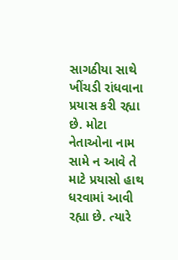સાગઠીયા સાથે ખીંચડી રાંધવાના પ્રયાસ કરી રહ્યા છે. મોટા નેતાઓના નામ સામે ન આવે તે માટે પ્રયાસો હાથ ધરવામાં આવી રહ્યા છે. ત્યારે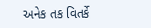અનેક તક વિતર્કે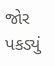જોર પકડ્યું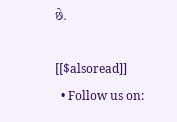છે.

[[$alsoread]]
  • Follow us on: